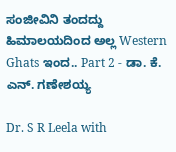ಸಂಜೀವಿನಿ ತಂದದ್ದು ಹಿಮಾಲಯದಿಂದ ಅಲ್ಲ Western Ghats ಇಂದ.. Part 2 - ಡಾ. ಕೆ. ಎನ್. ಗಣೇಶಯ್ಯ

Dr. S R Leela with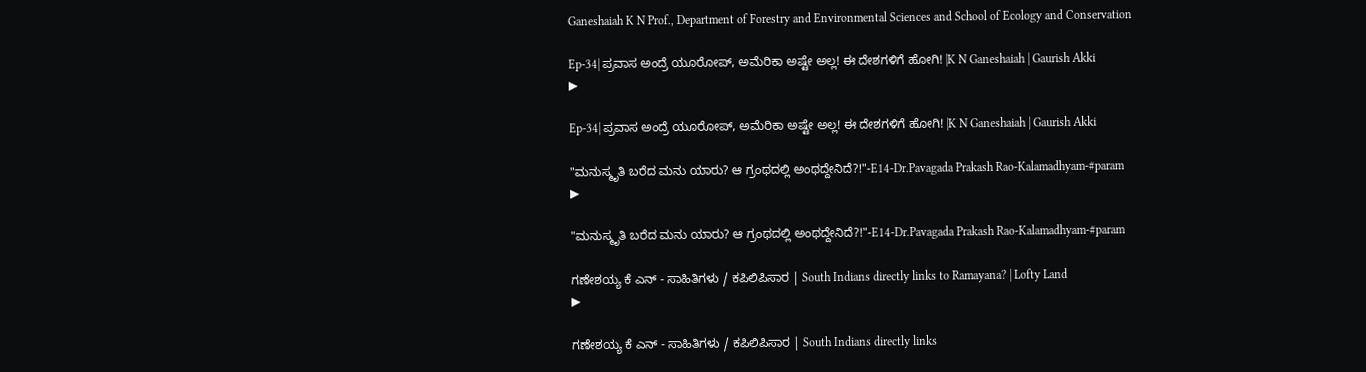Ganeshaiah K N Prof., Department of Forestry and Environmental Sciences and School of Ecology and Conservation

Ep-34| ಪ್ರವಾಸ ಅಂದ್ರೆ ಯೂರೋಪ್‌, ಅಮೆರಿಕಾ ಅಷ್ಟೇ ಅಲ್ಲ! ಈ ದೇಶಗಳಿಗೆ ಹೋಗಿ! |K N Ganeshaiah | Gaurish Akki
▶

Ep-34| ಪ್ರವಾಸ ಅಂದ್ರೆ ಯೂರೋಪ್‌, ಅಮೆರಿಕಾ ಅಷ್ಟೇ ಅಲ್ಲ! ಈ ದೇಶಗಳಿಗೆ ಹೋಗಿ! |K N Ganeshaiah | Gaurish Akki

"ಮನುಸ್ಮೃತಿ ಬರೆದ ಮನು ಯಾರು? ಆ ಗ್ರಂಥದಲ್ಲಿ ಅಂಥದ್ದೇನಿದೆ?!"-E14-Dr.Pavagada Prakash Rao-Kalamadhyam-#param
▶

"ಮನುಸ್ಮೃತಿ ಬರೆದ ಮನು ಯಾರು? ಆ ಗ್ರಂಥದಲ್ಲಿ ಅಂಥದ್ದೇನಿದೆ?!"-E14-Dr.Pavagada Prakash Rao-Kalamadhyam-#param

ಗಣೇಶಯ್ಯ ಕೆ ಎನ್ - ಸಾಹಿತಿಗಳು / ಕಪಿಲಿಪಿಸಾರ | South Indians directly links to Ramayana? | Lofty Land
▶

ಗಣೇಶಯ್ಯ ಕೆ ಎನ್ - ಸಾಹಿತಿಗಳು / ಕಪಿಲಿಪಿಸಾರ | South Indians directly links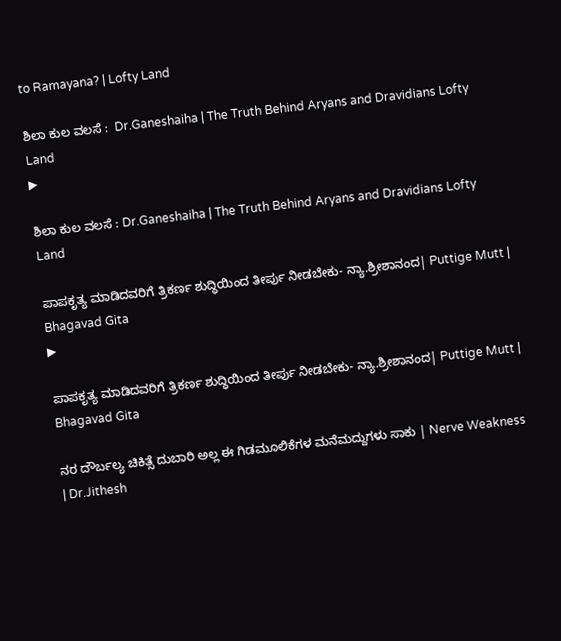to Ramayana? | Lofty Land

ಶಿಲಾ ಕುಲ ವಲಸೆ :  Dr.Ganeshaiha | The Truth Behind Aryans and Dravidians Lofty Land
▶

ಶಿಲಾ ಕುಲ ವಲಸೆ : Dr.Ganeshaiha | The Truth Behind Aryans and Dravidians Lofty Land

ಪಾಪಕೃತ್ಯ ಮಾಡಿದವರಿಗೆ ತ್ರಿಕರ್ಣ ಶುದ್ಧಿಯಿಂದ ತೀರ್ಪು ನೀಡಬೇಕು- ನ್ಯಾ.ಶ್ರೀಶಾನಂದ| Puttige Mutt | Bhagavad Gita
▶

ಪಾಪಕೃತ್ಯ ಮಾಡಿದವರಿಗೆ ತ್ರಿಕರ್ಣ ಶುದ್ಧಿಯಿಂದ ತೀರ್ಪು ನೀಡಬೇಕು- ನ್ಯಾ.ಶ್ರೀಶಾನಂದ| Puttige Mutt | Bhagavad Gita

ನರ ದೌರ್ಬಲ್ಯ ಚಿಕಿತ್ಸೆ ದುಬಾರಿ ಅಲ್ಲ ಈ ಗಿಡಮೂಲಿಕೆಗಳ ಮನೆಮದ್ದುಗಳು ಸಾಕು | Nerve Weakness | Dr.Jithesh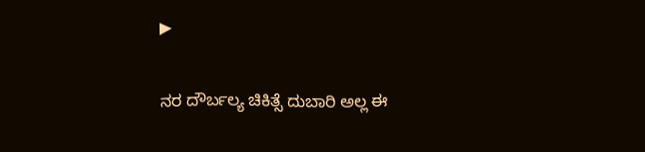▶

ನರ ದೌರ್ಬಲ್ಯ ಚಿಕಿತ್ಸೆ ದುಬಾರಿ ಅಲ್ಲ ಈ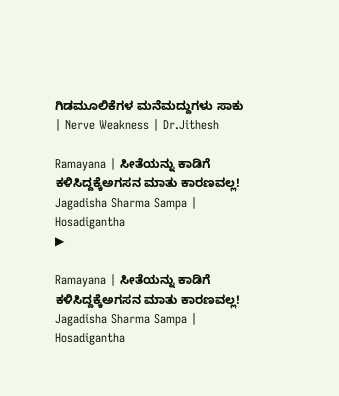ಗಿಡಮೂಲಿಕೆಗಳ ಮನೆಮದ್ದುಗಳು ಸಾಕು | Nerve Weakness | Dr.Jithesh

Ramayana | ಸೀತೆಯನ್ನು ಕಾಡಿಗೆ ಕಳಿಸಿದ್ದಕ್ಕೆಅಗಸನ ಮಾತು ಕಾರಣವಲ್ಲ! Jagadisha Sharma Sampa | Hosadigantha
▶

Ramayana | ಸೀತೆಯನ್ನು ಕಾಡಿಗೆ ಕಳಿಸಿದ್ದಕ್ಕೆಅಗಸನ ಮಾತು ಕಾರಣವಲ್ಲ! Jagadisha Sharma Sampa | Hosadigantha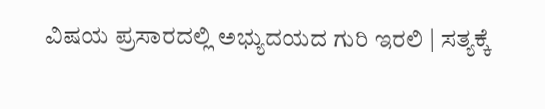ವಿಷಯ ಪ್ರಸಾರದಲ್ಲಿ ಅಭ್ಯುದಯದ ಗುರಿ ಇರಲಿ | ಸತ್ಯಕ್ಕೆ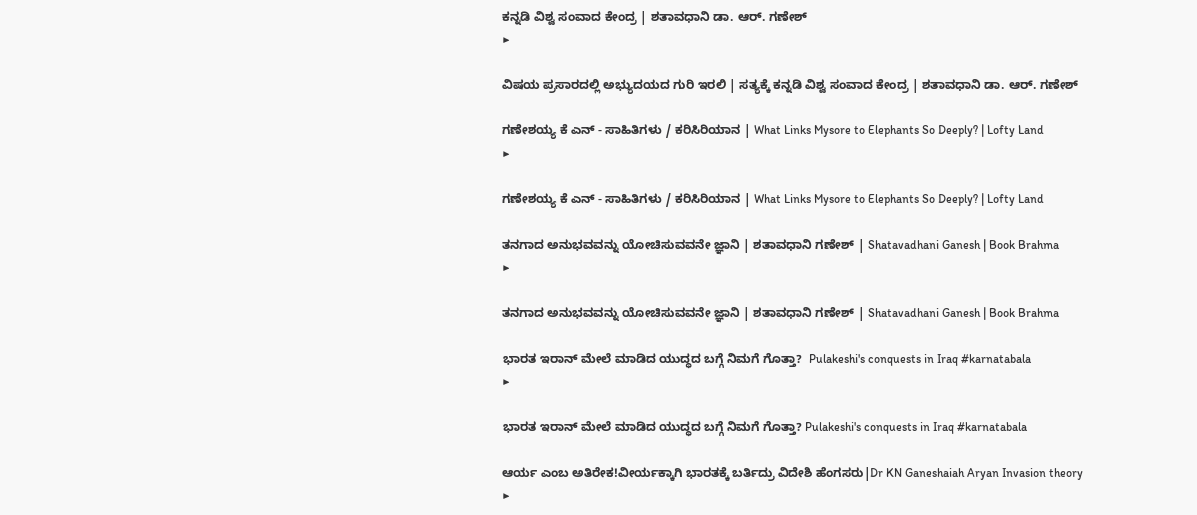ಕನ್ನಡಿ ವಿಶ್ವ ಸಂವಾದ ಕೇಂದ್ರ | ಶತಾವಧಾನಿ ಡಾ. ಆರ್. ಗಣೇಶ್
▶

ವಿಷಯ ಪ್ರಸಾರದಲ್ಲಿ ಅಭ್ಯುದಯದ ಗುರಿ ಇರಲಿ | ಸತ್ಯಕ್ಕೆ ಕನ್ನಡಿ ವಿಶ್ವ ಸಂವಾದ ಕೇಂದ್ರ | ಶತಾವಧಾನಿ ಡಾ. ಆರ್. ಗಣೇಶ್

ಗಣೇಶಯ್ಯ ಕೆ ಎನ್ - ಸಾಹಿತಿಗಳು / ಕರಿಸಿರಿಯಾನ | What Links Mysore to Elephants So Deeply? | Lofty Land
▶

ಗಣೇಶಯ್ಯ ಕೆ ಎನ್ - ಸಾಹಿತಿಗಳು / ಕರಿಸಿರಿಯಾನ | What Links Mysore to Elephants So Deeply? | Lofty Land

ತನಗಾದ ಅನುಭವವನ್ನು ಯೋಚಿಸುವವನೇ ಜ್ಞಾನಿ | ಶತಾವಧಾನಿ ಗಣೇಶ್‌ | Shatavadhani Ganesh | Book Brahma
▶

ತನಗಾದ ಅನುಭವವನ್ನು ಯೋಚಿಸುವವನೇ ಜ್ಞಾನಿ | ಶತಾವಧಾನಿ ಗಣೇಶ್‌ | Shatavadhani Ganesh | Book Brahma

ಭಾರತ ಇರಾನ್ ಮೇಲೆ ಮಾಡಿದ ಯುದ್ಧದ ಬಗ್ಗೆ ನಿಮಗೆ ಗೊತ್ತಾ?  Pulakeshi's conquests in Iraq #karnatabala
▶

ಭಾರತ ಇರಾನ್ ಮೇಲೆ ಮಾಡಿದ ಯುದ್ಧದ ಬಗ್ಗೆ ನಿಮಗೆ ಗೊತ್ತಾ? Pulakeshi's conquests in Iraq #karnatabala

ಆರ್ಯ ಎಂಬ ಅತಿರೇಕ!ವೀರ್ಯಕ್ಕಾಗಿ ಭಾರತಕ್ಕೆ ಬರ್ತಿದ್ರು ವಿದೇಶಿ ಹೆಂಗಸರು|Dr KN Ganeshaiah Aryan Invasion theory
▶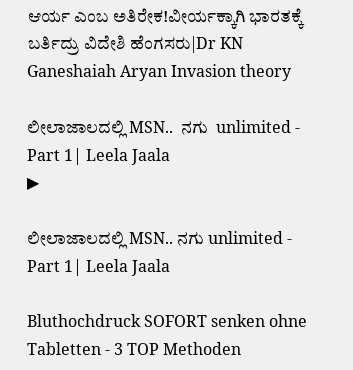ಆರ್ಯ ಎಂಬ ಅತಿರೇಕ!ವೀರ್ಯಕ್ಕಾಗಿ ಭಾರತಕ್ಕೆ ಬರ್ತಿದ್ರು ವಿದೇಶಿ ಹೆಂಗಸರು|Dr KN Ganeshaiah Aryan Invasion theory

ಲೀಲಾಜಾಲದಲ್ಲಿ MSN..  ನಗು  unlimited - Part 1| Leela Jaala
▶

ಲೀಲಾಜಾಲದಲ್ಲಿ MSN.. ನಗು unlimited - Part 1| Leela Jaala

Bluthochdruck SOFORT senken ohne Tabletten - 3 TOP Methoden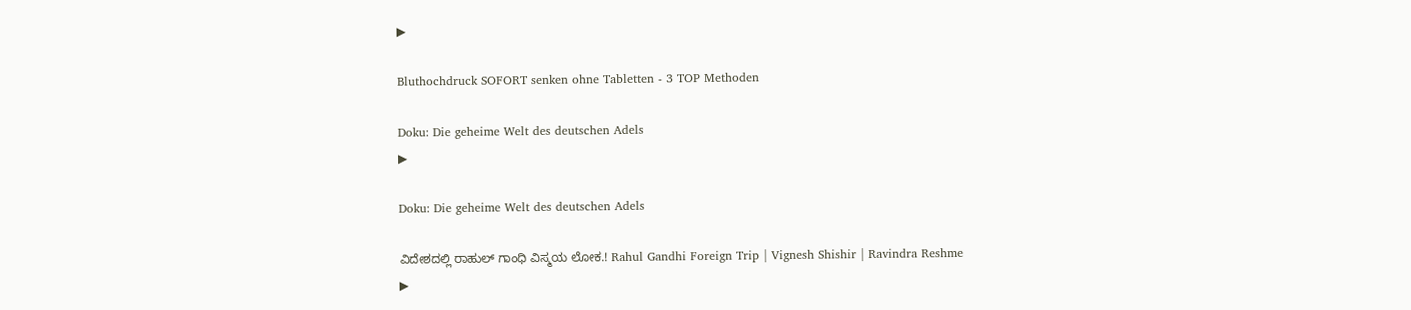▶

Bluthochdruck SOFORT senken ohne Tabletten - 3 TOP Methoden

Doku: Die geheime Welt des deutschen Adels
▶

Doku: Die geheime Welt des deutschen Adels

ವಿದೇಶದಲ್ಲಿ ರಾಹುಲ್ ಗಾಂಧಿ ವಿಸ್ಮಯ ಲೋಕ.! Rahul Gandhi Foreign Trip | Vignesh Shishir | Ravindra Reshme
▶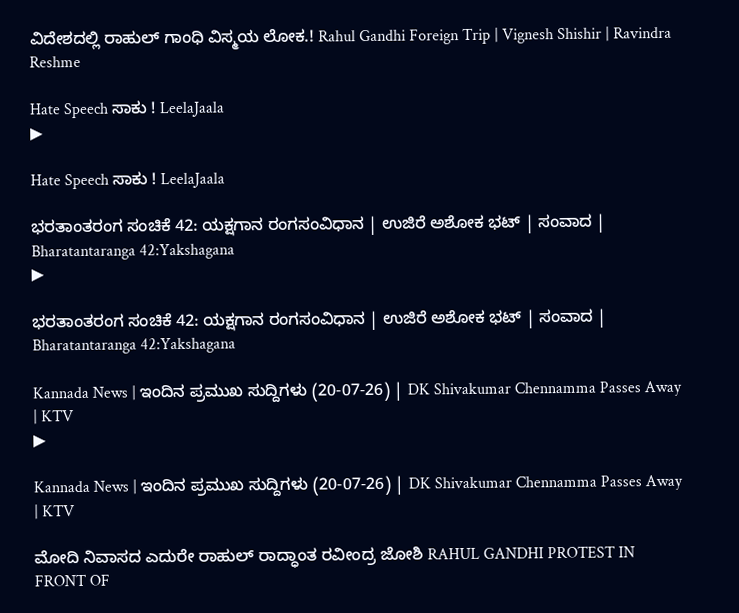ವಿದೇಶದಲ್ಲಿ ರಾಹುಲ್ ಗಾಂಧಿ ವಿಸ್ಮಯ ಲೋಕ.! Rahul Gandhi Foreign Trip | Vignesh Shishir | Ravindra Reshme

Hate Speech ಸಾಕು ! LeelaJaala
▶

Hate Speech ಸಾಕು ! LeelaJaala

ಭರತಾಂತರಂಗ ಸಂಚಿಕೆ 42: ಯಕ್ಷಗಾನ ರಂಗಸಂವಿಧಾನ | ಉಜಿರೆ ಅಶೋಕ ಭಟ್ | ಸಂವಾದ | Bharatantaranga 42:Yakshagana
▶

ಭರತಾಂತರಂಗ ಸಂಚಿಕೆ 42: ಯಕ್ಷಗಾನ ರಂಗಸಂವಿಧಾನ | ಉಜಿರೆ ಅಶೋಕ ಭಟ್ | ಸಂವಾದ | Bharatantaranga 42:Yakshagana

Kannada News | ಇಂದಿನ ಪ್ರಮುಖ ಸುದ್ದಿಗಳು (20-07-26) | DK Shivakumar Chennamma Passes Away | KTV
▶

Kannada News | ಇಂದಿನ ಪ್ರಮುಖ ಸುದ್ದಿಗಳು (20-07-26) | DK Shivakumar Chennamma Passes Away | KTV

ಮೋದಿ ನಿವಾಸದ ಎದುರೇ ರಾಹುಲ್ ರಾದ್ಧಾಂತ ರವೀಂದ್ರ ಜೋಶಿ RAHUL GANDHI PROTEST IN FRONT OF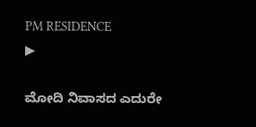PM RESIDENCE
▶

ಮೋದಿ ನಿವಾಸದ ಎದುರೇ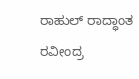ರಾಹುಲ್ ರಾದ್ಧಾಂತ ರವೀಂದ್ರ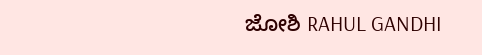ಜೋಶಿ RAHUL GANDHI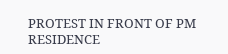PROTEST IN FRONT OF PM RESIDENCE